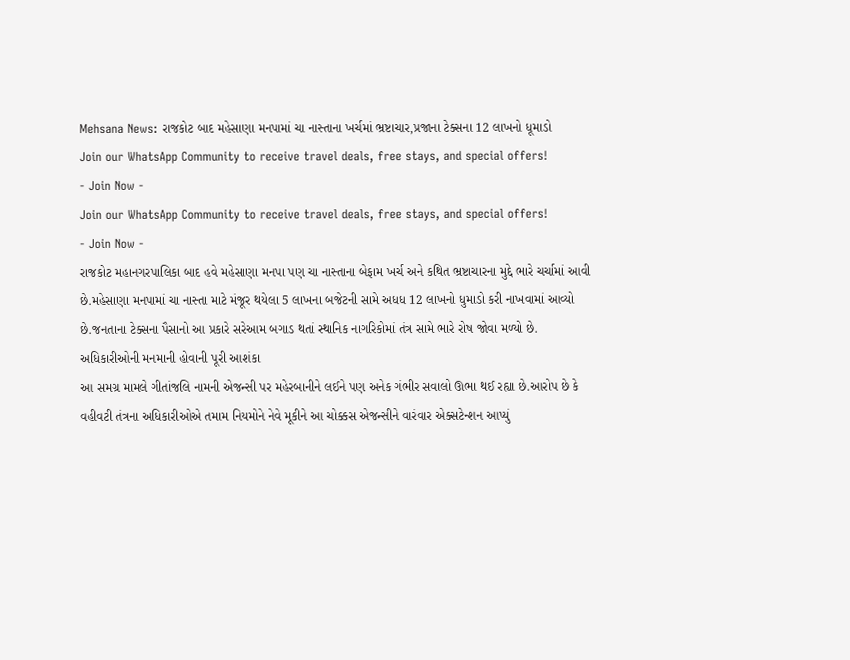Mehsana News: રાજકોટ બાદ મહેસાણા મનપામાં ચા નાસ્તાના ખર્ચમાં ભ્રષ્ટાચાર,પ્રજાના ટેક્સના 12 લાખનો ધૂમાડો
Join our WhatsApp Community to receive travel deals, free stays, and special offers!
- Join Now -
Join our WhatsApp Community to receive travel deals, free stays, and special offers!
- Join Now -
રાજકોટ મહાનગરપાલિકા બાદ હવે મહેસાણા મનપા પણ ચા નાસ્તાના બેફામ ખર્ચ અને કથિત ભ્રષ્ટાચારના મુદ્દે ભારે ચર્ચામાં આવી છે.મહેસાણા મનપામાં ચા નાસ્તા માટે મંજૂર થયેલા 5 લાખના બજેટની સામે અધધ 12 લાખનો ધુમાડો કરી નાખવામાં આવ્યો છે.જનતાના ટેક્સના પૈસાનો આ પ્રકારે સરેઆમ બગાડ થતાં સ્થાનિક નાગરિકોમાં તંત્ર સામે ભારે રોષ જોવા મળ્યો છે.
અધિકારીઓની મનમાની હોવાની પૂરી આશંકા
આ સમગ્ર મામલે ગીતાંજલિ નામની એજન્સી પર મહેરબાનીને લઈને પણ અનેક ગંભીર સવાલો ઊભા થઈ રહ્યા છે.આરોપ છે કે વહીવટી તંત્રના અધિકારીઓએ તમામ નિયમોને નેવે મૂકીને આ ચોક્કસ એજન્સીને વારંવાર એક્સટેન્શન આપ્યું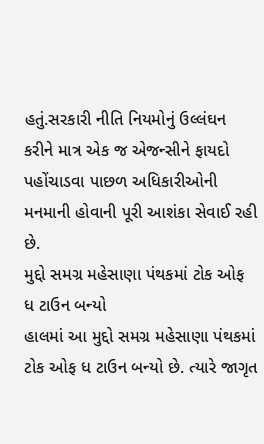હતું.સરકારી નીતિ નિયમોનું ઉલ્લંઘન કરીને માત્ર એક જ એજન્સીને ફાયદો પહોંચાડવા પાછળ અધિકારીઓની મનમાની હોવાની પૂરી આશંકા સેવાઈ રહી છે.
મુદ્દો સમગ્ર મહેસાણા પંથકમાં ટોક ઓફ ધ ટાઉન બન્યો
હાલમાં આ મુદ્દો સમગ્ર મહેસાણા પંથકમાં ટોક ઓફ ધ ટાઉન બન્યો છે. ત્યારે જાગૃત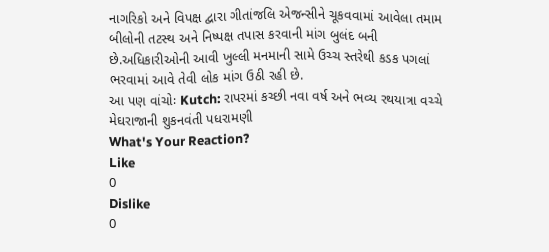નાગરિકો અને વિપક્ષ દ્વારા ગીતાંજલિ એજન્સીને ચૂકવવામાં આવેલા તમામ બીલોની તટસ્થ અને નિષ્પક્ષ તપાસ કરવાની માંગ બુલંદ બની છે.અધિકારીઓની આવી ખુલ્લી મનમાની સામે ઉચ્ચ સ્તરેથી કડક પગલાં ભરવામાં આવે તેવી લોક માંગ ઉઠી રહી છે.
આ પણ વાંચોઃ Kutch: રાપરમાં કચ્છી નવા વર્ષ અને ભવ્ય રથયાત્રા વચ્ચે મેઘરાજાની શુકનવંતી પધરામણી
What's Your Reaction?
Like
0
Dislike
0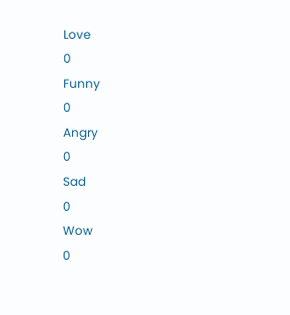Love
0
Funny
0
Angry
0
Sad
0
Wow
0